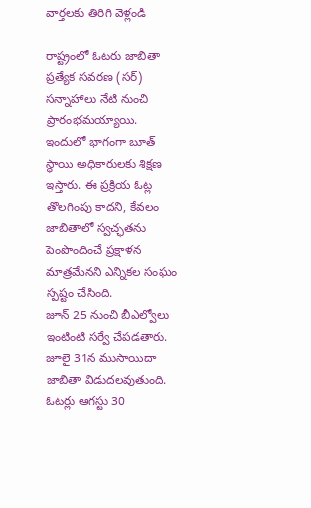వార్తలకు తిరిగి వెళ్లండి

రాష్ట్రంలో ఓటరు జాబితా ప్రత్యేక సవరణ (సర్) సన్నాహాలు నేటి నుంచి ప్రారంభమయ్యాయి. ఇందులో భాగంగా బూత్ స్థాయి అధికారులకు శిక్షణ ఇస్తారు. ఈ ప్రక్రియ ఓట్ల తొలగింపు కాదని, కేవలం జాబితాలో స్వచ్ఛతను పెంపొందించే ప్రక్షాళన మాత్రమేనని ఎన్నికల సంఘం స్పష్టం చేసింది.
జూన్ 25 నుంచి బీఎల్వోలు ఇంటింటి సర్వే చేపడతారు. జూలై 31న ముసాయిదా జాబితా విడుదలవుతుంది. ఓటర్లు ఆగస్టు 30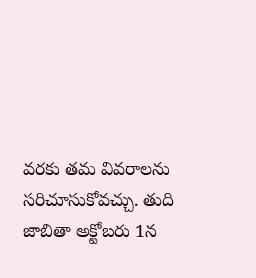వరకు తమ వివరాలను సరిచూసుకోవచ్చు. తుది జాబితా అక్టోబరు 1న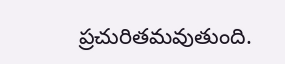ప్రచురితమవుతుంది.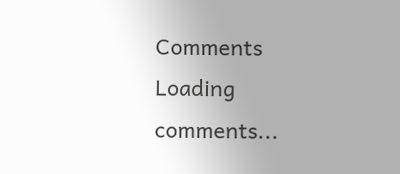Comments
Loading comments...